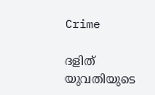Crime

ദളിത്‌ യുവതിയുടെ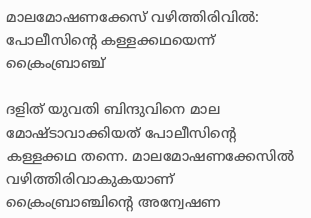മാലമോഷണക്കേസ്‌ വഴിത്തിരിവില്‍: പോലീസിന്റെ കള്ളക്കഥയെന്ന്‌ ക്രൈംബ്രാഞ്ച്‌

ദളിത്‌ യുവതി ബിന്ദുവിനെ മാല മോഷ്‌ടാവാക്കിയത്‌ പോലീസിന്റെ കള്ളക്കഥ തന്നെ. മാലമോഷണക്കേസില്‍ വഴിത്തിരിവാകുകയാണ്‌ ക്രൈംബ്രാഞ്ചിന്റെ അന്വേഷണ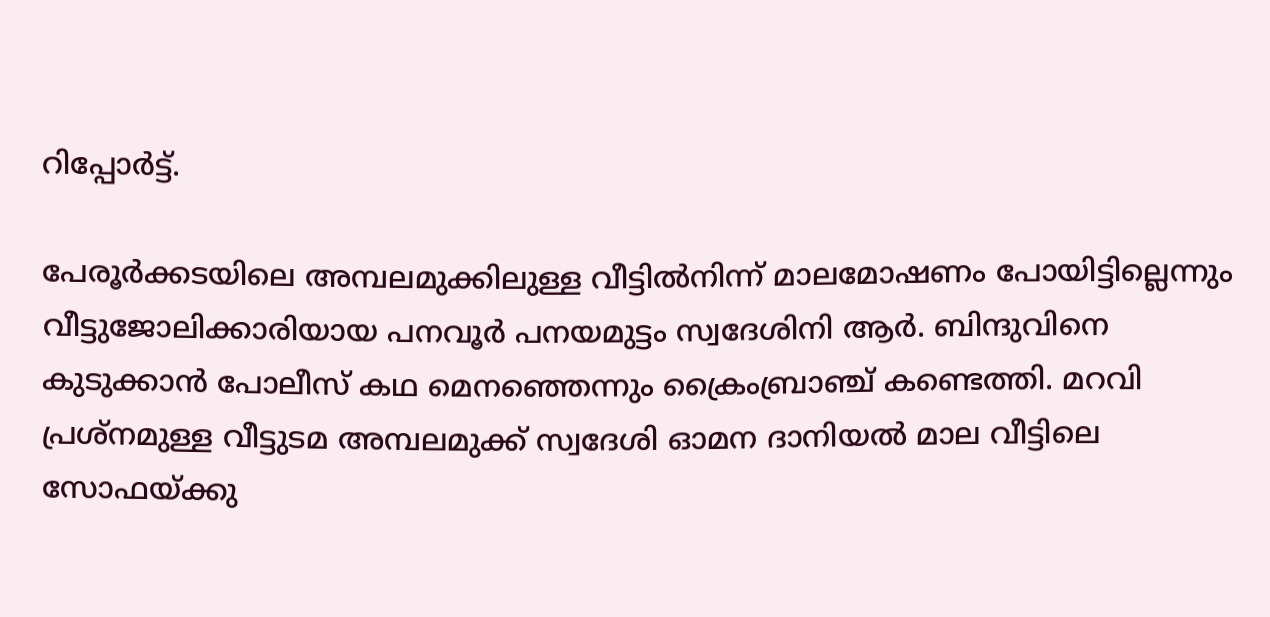റിപ്പോര്‍ട്ട്‌.

പേരൂര്‍ക്കടയിലെ അമ്പലമുക്കിലുള്ള വീട്ടില്‍നിന്ന്‌ മാലമോഷണം പോയിട്ടില്ലെന്നും വീട്ടുജോലിക്കാരിയായ പനവൂര്‍ പനയമുട്ടം സ്വദേശിനി ആര്‍. ബിന്ദുവിനെ കുടുക്കാന്‍ പോലീസ്‌ കഥ മെനഞ്ഞെന്നും ക്രൈംബ്രാഞ്ച്‌ കണ്ടെത്തി. മറവി പ്രശ്‌നമുള്ള വീട്ടുടമ അമ്പലമുക്ക്‌ സ്വദേശി ഓമന ദാനിയല്‍ മാല വീട്ടിലെ സോഫയ്‌ക്കു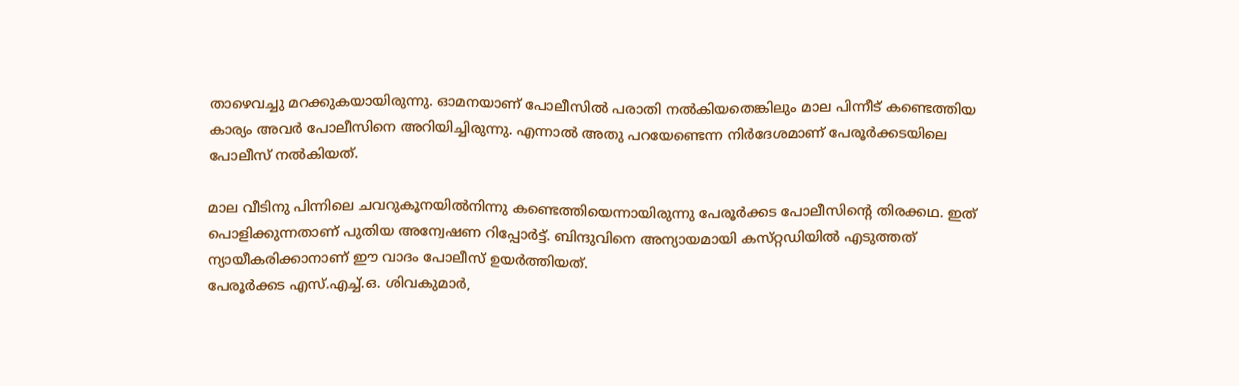താഴെവച്ചു മറക്കുകയായിരുന്നു. ഓമനയാണ്‌ പോലീസില്‍ പരാതി നല്‍കിയതെങ്കിലും മാല പിന്നീട്‌ കണ്ടെത്തിയ കാര്യം അവര്‍ പോലീസിനെ അറിയിച്ചിരുന്നു. എന്നാല്‍ അതു പറയേണ്ടെന്ന നിര്‍ദേശമാണ്‌ പേരൂര്‍ക്കടയിലെ പോലീസ്‌ നല്‍കിയത്‌.

മാല വീടിനു പിന്നിലെ ചവറുകൂനയില്‍നിന്നു കണ്ടെത്തിയെന്നായിരുന്നു പേരൂര്‍ക്കട പോലീസിന്റെ തിരക്കഥ. ഇത്‌ പൊളിക്കുന്നതാണ്‌ പുതിയ അന്വേഷണ റിപ്പോര്‍ട്ട്‌. ബിന്ദുവിനെ അന്യായമായി കസ്‌റ്റഡിയില്‍ എടുത്തത്‌ ന്യായീകരിക്കാനാണ്‌ ഈ വാദം പോലീസ്‌ ഉയര്‍ത്തിയത്‌.
പേരൂര്‍ക്കട എസ്‌.എച്ച്‌.ഒ. ശിവകുമാര്‍,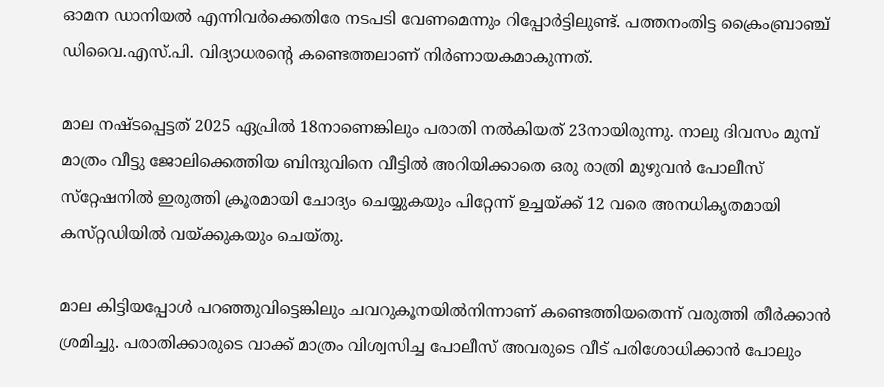ഓമന ഡാനിയല്‍ എന്നിവര്‍ക്കെതിരേ നടപടി വേണമെന്നും റിപ്പോര്‍ട്ടിലുണ്ട്‌. പത്തനംതിട്ട ക്രൈംബ്രാഞ്ച്‌ ഡിവൈ.എസ്‌.പി. വിദ്യാധരന്റെ കണ്ടെത്തലാണ്‌ നിര്‍ണായകമാകുന്നത്‌.

മാല നഷ്‌ടപ്പെട്ടത്‌ 2025 ഏപ്രില്‍ 18നാണെങ്കിലും പരാതി നല്‍കിയത്‌ 23നായിരുന്നു. നാലു ദിവസം മുമ്പ്‌ മാത്രം വീട്ടു ജോലിക്കെത്തിയ ബിന്ദുവിനെ വീട്ടില്‍ അറിയിക്കാതെ ഒരു രാത്രി മുഴുവന്‍ പോലീസ്‌ സ്‌റ്റേഷനില്‍ ഇരുത്തി ക്രൂരമായി ചോദ്യം ചെയ്യുകയും പിറ്റേന്ന്‌ ഉച്ചയ്‌ക്ക്‌ 12 വരെ അനധികൃതമായി കസ്‌റ്റഡിയില്‍ വയ്‌ക്കുകയും ചെയ്‌തു.

മാല കിട്ടിയപ്പോള്‍ പറഞ്ഞുവിട്ടെങ്കിലും ചവറുകൂനയില്‍നിന്നാണ്‌ കണ്ടെത്തിയതെന്ന്‌ വരുത്തി തീര്‍ക്കാന്‍ ശ്രമിച്ചു. പരാതിക്കാരുടെ വാക്ക്‌ മാത്രം വിശ്വസിച്ച പോലീസ്‌ അവരുടെ വീട്‌ പരിശോധിക്കാന്‍ പോലും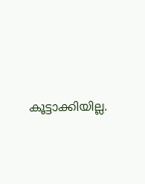കൂട്ടാക്കിയില്ല.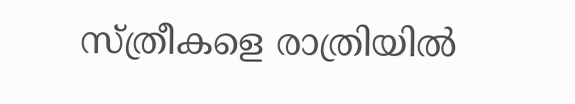സ്‌ത്രീകളെ രാത്രിയില്‍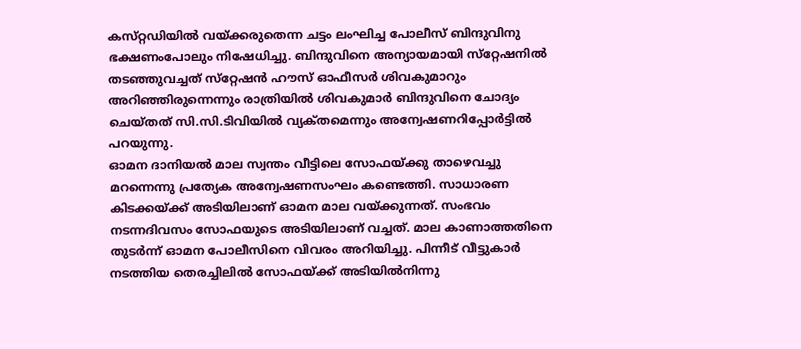കസ്‌റ്റഡിയില്‍ വയ്‌ക്കരുതെന്ന ചട്ടം ലംഘിച്ച പോലീസ്‌ ബിന്ദുവിനു ഭക്ഷണംപോലും നിഷേധിച്ചു. ബിന്ദുവിനെ അന്യായമായി സ്‌റ്റേഷനില്‍ തടഞ്ഞുവച്ചത്‌ സ്‌റ്റേഷന്‍ ഹൗസ്‌ ഓഫീസര്‍ ശിവകുമാറും അറിഞ്ഞിരുന്നെന്നും രാത്രിയില്‍ ശിവകുമാര്‍ ബിന്ദുവിനെ ചോദ്യം ചെയ്‌തത്‌ സി.സി.ടിവിയില്‍ വ്യക്‌തമെന്നും അന്വേഷണറിപ്പോര്‍ട്ടില്‍ പറയുന്നു.
ഓമന ദാനിയല്‍ മാല സ്വന്തം വീട്ടിലെ സോഫയ്‌ക്കു താഴെവച്ചു മറന്നെന്നു പ്രത്യേക അന്വേഷണസംഘം കണ്ടെത്തി. സാധാരണ കിടക്കയ്‌ക്ക്‌ അടിയിലാണ്‌ ഓമന മാല വയ്‌ക്കുന്നത്‌. സംഭവം നടന്നദിവസം സോഫയുടെ അടിയിലാണ്‌ വച്ചത്‌. മാല കാണാത്തതിനെ തുടര്‍ന്ന്‌ ഓമന പോലീസിനെ വിവരം അറിയിച്ചു. പിന്നീട്‌ വീട്ടുകാര്‍ നടത്തിയ തെരച്ചിലില്‍ സോഫയ്‌ക്ക്‌ അടിയില്‍നിന്നു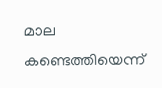മാല കണ്ടെത്തിയെന്ന്‌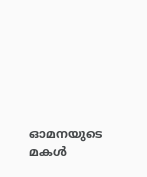ഓമനയുടെ മകള്‍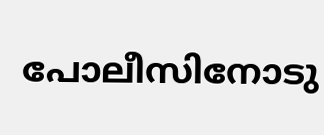പോലീസിനോടു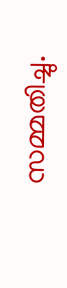സമ്മതിച്ചു.